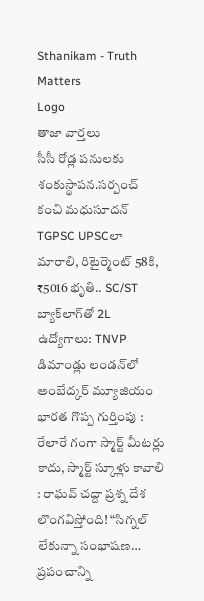Sthanikam - Truth Matters
Logo
తాజా వార్తలు
సీసీ రోడ్ల పనులకు శంకుస్థాపన.సర్పంచ్ కంచి మధుసూదన్ TGPSC UPSCలా మారాలి, రిటైర్మెంట్ 58కి, ₹5016 భృతి.. SC/ST బ్యాక్‌లాగ్‌తో 2L ఉద్యోగాలు: TNVP డిమాండ్లు లండన్‌లో అంబేద్కర్ మ్యూజియం భారత గొప్ప గుర్తింపు : రేలారే గంగా స్మార్ట్ మీటర్లు కాదు, స్మార్ట్ స్కూళ్లు కావాలి : రాఘవ్ చద్దా ప్రశ్న దేశ లొంగవిస్తోంది! “సిగ్నల్ లేకున్నా సంభాషణ… ప్రపంచాన్ని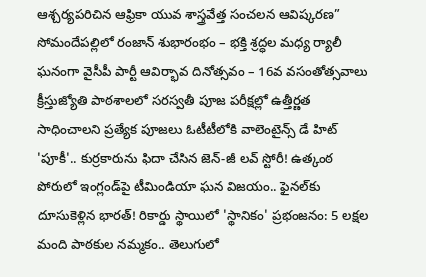ఆశ్చర్యపరిచిన ఆఫ్రికా యువ శాస్త్రవేత్త సంచలన ఆవిష్కరణ” సోమందేపల్లిలో రంజాన్ శుభారంభం – భక్తి శ్రద్ధల మధ్య ర్యాలీ ఘనంగా వైసీపీ పార్టీ ఆవిర్భావ దినోత్సవం – 16వ వసంతోత్సవాలు క్రీస్తుజ్యోతి పాఠశాలలో సరస్వతీ పూజ పరీక్షల్లో ఉత్తీర్ణత సాధించాలని ప్రత్యేక పూజలు ఓటీటీలోకి వాలెంటైన్స్ డే హిట్ 'పూకీ'.. కుర్రకారును ఫిదా చేసిన జెన్-జీ లవ్ స్టోరీ! ఉత్కంఠ పోరులో ఇంగ్లండ్‌పై టీమిండియా ఘన విజయం.. ఫైనల్‌కు దూసుకెళ్లిన భారత్! రికార్డు స్థాయిలో 'స్థానికం' ప్రభంజనం: 5 లక్షల మంది పాఠకుల నమ్మకం.. తెలుగులో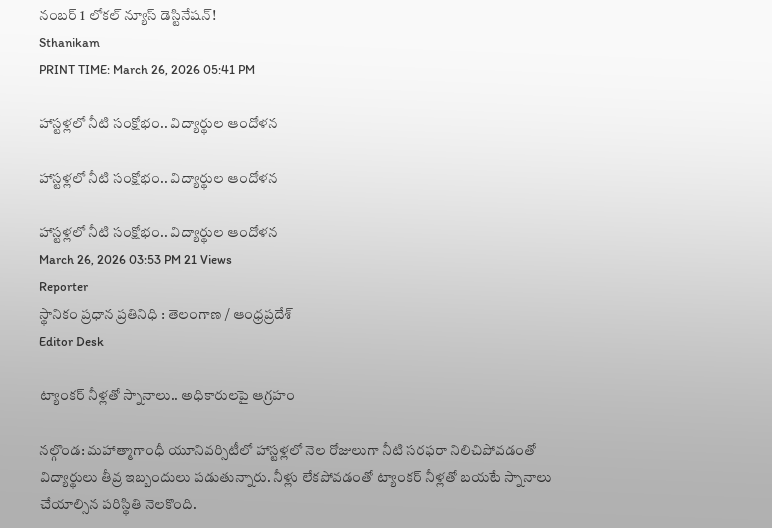నంబర్ 1 లోకల్ న్యూస్ డెస్టినేషన్!
Sthanikam
PRINT TIME: March 26, 2026 05:41 PM

హాస్టళ్లలో నీటి సంక్షోభం.. విద్యార్థుల ఆందోళన

హాస్టళ్లలో నీటి సంక్షోభం.. విద్యార్థుల ఆందోళన

హాస్టళ్లలో నీటి సంక్షోభం.. విద్యార్థుల ఆందోళన
March 26, 2026 03:53 PM 21 Views
Reporter
స్థానికం ప్రధాన ప్రతినిధి : తెలంగాణ / ఆంధ్రప్రదేశ్
Editor Desk

ట్యాంకర్ నీళ్లతో స్నానాలు.. అధికారులపై ఆగ్రహం

నల్గొండ: మహాత్మాగాంధీ యూనివర్సిటీలో హాస్టళ్లలో నెల రోజులుగా నీటి సరఫరా నిలిచిపోవడంతో విద్యార్థులు తీవ్ర ఇబ్బందులు పడుతున్నారు. నీళ్లు లేకపోవడంతో ట్యాంకర్ నీళ్లతో బయటే స్నానాలు చేయాల్సిన పరిస్థితి నెలకొంది.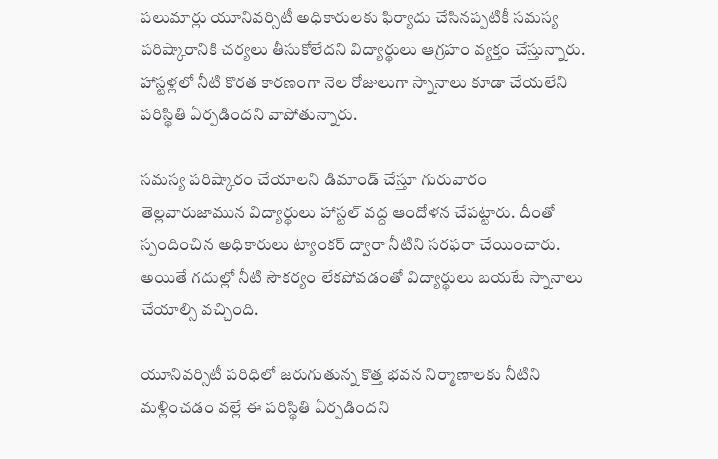పలుమార్లు యూనివర్సిటీ అధికారులకు ఫిర్యాదు చేసినప్పటికీ సమస్య పరిష్కారానికి చర్యలు తీసుకోలేదని విద్యార్థులు ఆగ్రహం వ్యక్తం చేస్తున్నారు. హాస్టళ్లలో నీటి కొరత కారణంగా నెల రోజులుగా స్నానాలు కూడా చేయలేని పరిస్థితి ఏర్పడిందని వాపోతున్నారు.

సమస్య పరిష్కారం చేయాలని డిమాండ్ చేస్తూ గురువారం తెల్లవారుజామున విద్యార్థులు హాస్టల్ వద్ద ఆందోళన చేపట్టారు. దీంతో స్పందించిన అధికారులు ట్యాంకర్ ద్వారా నీటిని సరఫరా చేయించారు. అయితే గదుల్లో నీటి సౌకర్యం లేకపోవడంతో విద్యార్థులు బయటే స్నానాలు చేయాల్సి వచ్చింది.

యూనివర్సిటీ పరిధిలో జరుగుతున్న కొత్త భవన నిర్మాణాలకు నీటిని మళ్లించడం వల్లే ఈ పరిస్థితి ఏర్పడిందని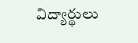విద్యార్థులు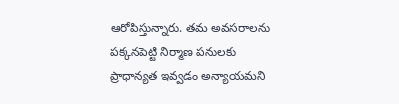ఆరోపిస్తున్నారు. తమ అవసరాలను పక్కనపెట్టి నిర్మాణ పనులకు ప్రాధాన్యత ఇవ్వడం అన్యాయమని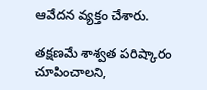ఆవేదన వ్యక్తం చేశారు.

తక్షణమే శాశ్వత పరిష్కారం చూపించాలని,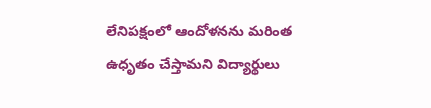లేనిపక్షంలో ఆందోళనను మరింత ఉధృతం చేస్తామని విద్యార్థులు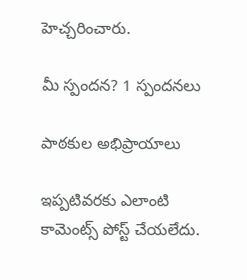హెచ్చరించారు.

మీ స్పందన? 1 స్పందనలు

పాఠకుల అభిప్రాయాలు

ఇప్పటివరకు ఎలాంటి కామెంట్స్ పోస్ట్ చేయలేదు.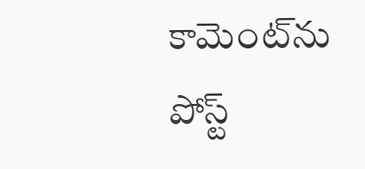కామెంట్‌ను పోస్ట్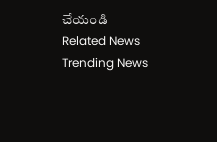చేయండి
Related News
Trending News